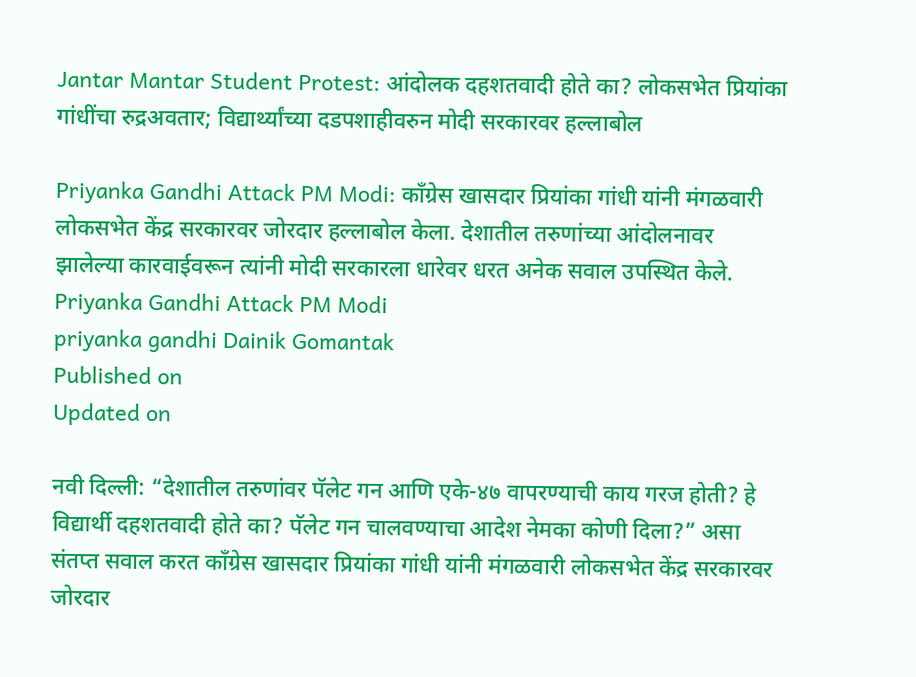Jantar Mantar Student Protest: आंदोलक दहशतवादी होते का? लोकसभेत प्रियांका गांधींचा रुद्रअवतार; विद्यार्थ्यांच्या दडपशाहीवरुन मोदी सरकारवर हल्लाबोल

Priyanka Gandhi Attack PM Modi: काँग्रेस खासदार प्रियांका गांधी यांनी मंगळवारी लोकसभेत केंद्र सरकारवर जोरदार हल्लाबोल केला. देशातील तरुणांच्या आंदोलनावर झालेल्या कारवाईवरून त्यांनी मोदी सरकारला धारेवर धरत अनेक सवाल उपस्थित केले.
Priyanka Gandhi Attack PM Modi
priyanka gandhi Dainik Gomantak
Published on
Updated on

नवी दिल्ली: “देशातील तरुणांवर पॅलेट गन आणि एके-४७ वापरण्याची काय गरज होती? हे विद्यार्थी दहशतवादी होते का? पॅलेट गन चालवण्याचा आदेश नेमका कोणी दिला?” असा संतप्त सवाल करत काँग्रेस खासदार प्रियांका गांधी यांनी मंगळवारी लोकसभेत केंद्र सरकारवर जोरदार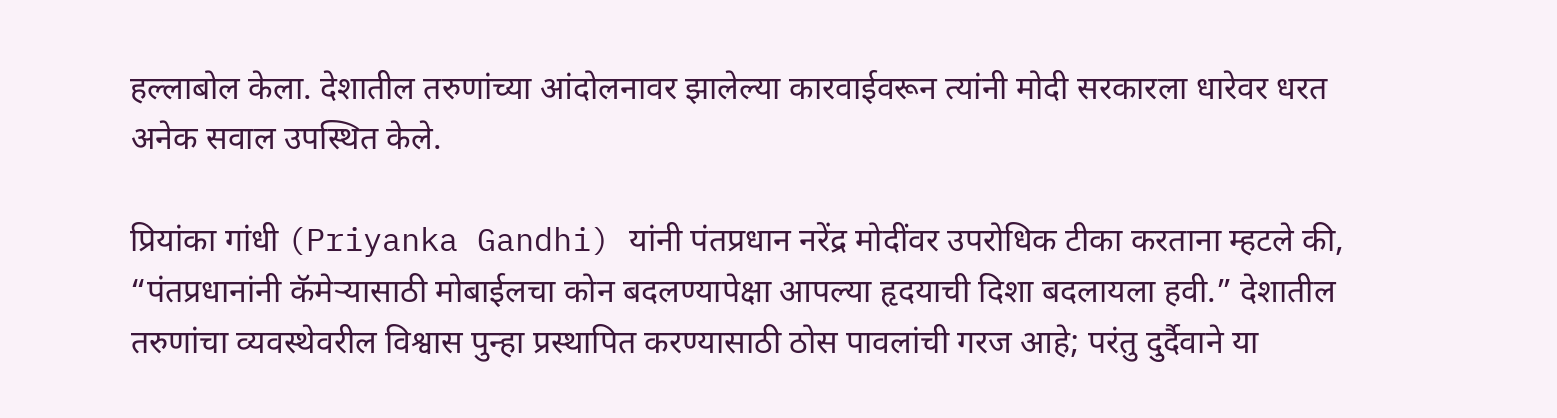हल्लाबोल केला. देशातील तरुणांच्या आंदोलनावर झालेल्या कारवाईवरून त्यांनी मोदी सरकारला धारेवर धरत अनेक सवाल उपस्थित केले.

प्रियांका गांधी (Priyanka Gandhi) यांनी पंतप्रधान नरेंद्र मोदींवर उपरोधिक टीका करताना म्हटले की, “पंतप्रधानांनी कॅमेऱ्यासाठी मोबाईलचा कोन बदलण्यापेक्षा आपल्या हृदयाची दिशा बदलायला हवी.” देशातील तरुणांचा व्यवस्थेवरील विश्वास पुन्हा प्रस्थापित करण्यासाठी ठोस पावलांची गरज आहे; परंतु दुर्दैवाने या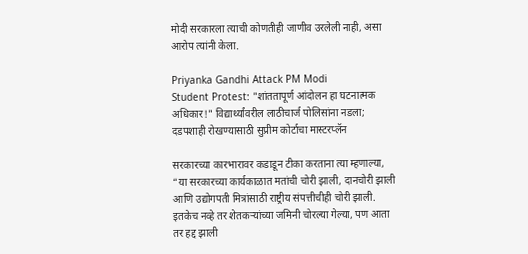मोदी सरकारला त्याची कोणतीही जाणीव उरलेली नाही, असा आरोप त्यांनी केला.

Priyanka Gandhi Attack PM Modi
Student Protest: "शांततापूर्ण आंदोलन हा घटनात्मक अधिकार!" विद्यार्थ्यांवरील लाठीचार्ज पोलिसांना नडला; दडपशाही रोखण्यासाठी सुप्रीम कोर्टाचा मास्टरप्लॅन

सरकारच्या कारभारावर कडाडून टीका करताना त्या म्हणाल्या, “या सरकारच्या कार्यकाळात मतांची चोरी झाली, दानचोरी झाली आणि उद्योगपती मित्रांसाठी राष्ट्रीय संपत्तीचीही चोरी झाली. इतकेच नव्हे तर शेतकऱ्यांच्या जमिनी चोरल्या गेल्या, पण आता तर हद्द झाली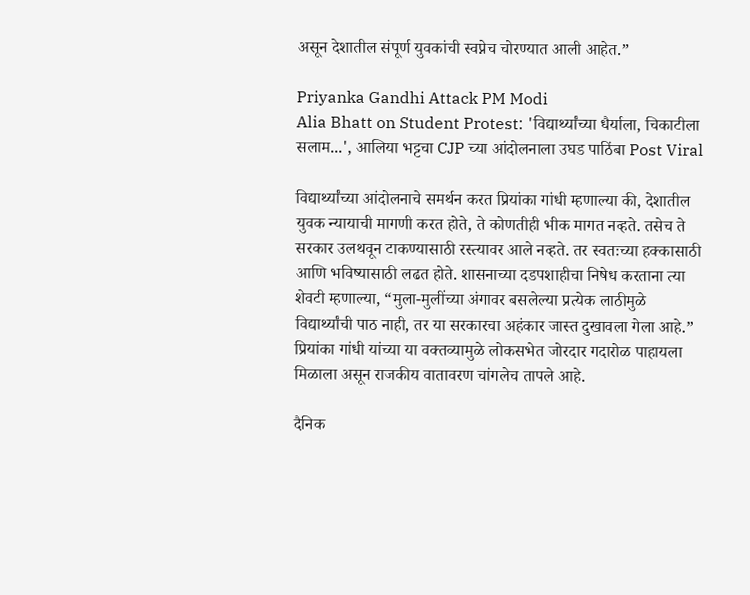असून देशातील संपूर्ण युवकांची स्वप्नेच चोरण्यात आली आहेत.”

Priyanka Gandhi Attack PM Modi
Alia Bhatt on Student Protest: 'विद्यार्थ्यांच्या धैर्याला, चिकाटीला सलाम...', आलिया भट्टचा CJP च्या आंदोलनाला उघड पाठिंबा Post Viral

विद्यार्थ्यांच्या आंदोलनाचे समर्थन करत प्रियांका गांधी म्हणाल्या की, देशातील युवक न्यायाची मागणी करत होते, ते कोणतीही भीक मागत नव्हते. तसेच ते सरकार उलथवून टाकण्यासाठी रस्त्यावर आले नव्हते. तर स्वतःच्या हक्कासाठी आणि भविष्यासाठी लढत होते. शासनाच्या दडपशाहीचा निषेध करताना त्या शेवटी म्हणाल्या, “मुला-मुलींच्या अंगावर बसलेल्या प्रत्येक लाठीमुळे विद्यार्थ्यांची पाठ नाही, तर या सरकारचा अहंकार जास्त दुखावला गेला आहे.” प्रियांका गांधी यांच्या या वक्तव्यामुळे लोकसभेत जोरदार गदारोळ पाहायला मिळाला असून राजकीय वातावरण चांगलेच तापले आहे.

दैनिक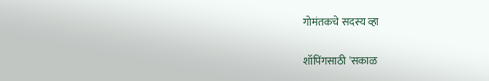गोमंतकचे सदस्य व्हा

शॉपिंगसाठी 'सकाळ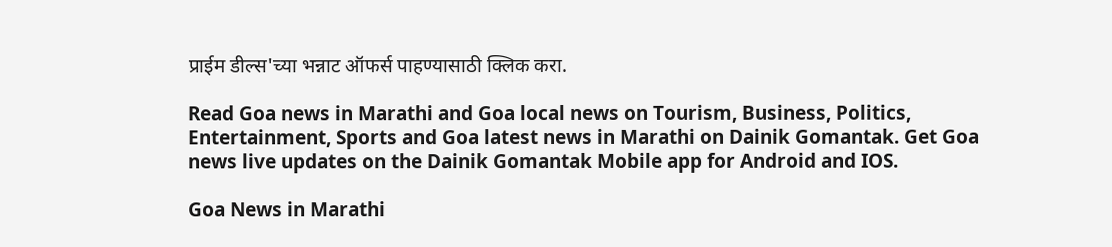प्राईम डील्स'च्या भन्नाट ऑफर्स पाहण्यासाठी क्लिक करा.

Read Goa news in Marathi and Goa local news on Tourism, Business, Politics, Entertainment, Sports and Goa latest news in Marathi on Dainik Gomantak. Get Goa news live updates on the Dainik Gomantak Mobile app for Android and IOS.

Goa News in Marathi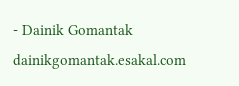- Dainik Gomantak
dainikgomantak.esakal.com